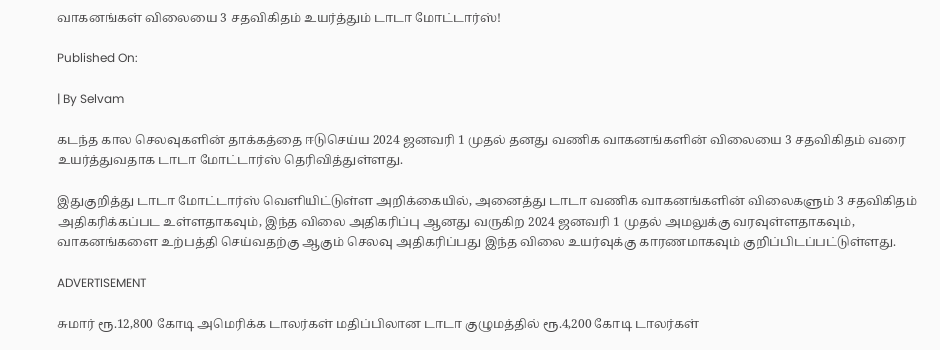வாகனங்கள் விலையை 3 சதவிகிதம் உயர்த்தும் டாடா மோட்டார்ஸ்!

Published On:

| By Selvam

கடந்த கால செலவுகளின் தாக்கத்தை ஈடுசெய்ய 2024 ஜனவரி 1 முதல் தனது வணிக வாகனங்களின் விலையை 3 சதவிகிதம் வரை உயர்த்துவதாக டாடா மோட்டார்ஸ் தெரிவித்துள்ளது.

இதுகுறித்து டாடா மோட்டார்ஸ் வெளியிட்டுள்ள அறிக்கையில், அனைத்து டாடா வணிக வாகனங்களின் விலைகளும் 3 சதவிகிதம் அதிகரிக்கப்பட உள்ளதாகவும், இந்த விலை அதிகரிப்பு ஆனது வருகிற 2024 ஜனவரி 1 முதல் அமலுக்கு வரவுள்ளதாகவும், வாகனங்களை உற்பத்தி செய்வதற்கு ஆகும் செலவு அதிகரிப்பது இந்த விலை உயர்வுக்கு காரணமாகவும் குறிப்பிடப்பட்டுள்ளது.

ADVERTISEMENT

சுமார் ரூ.12,800 கோடி அமெரிக்க டாலர்கள் மதிப்பிலான டாடா குழுமத்தில் ரூ.4,200 கோடி டாலர்கள்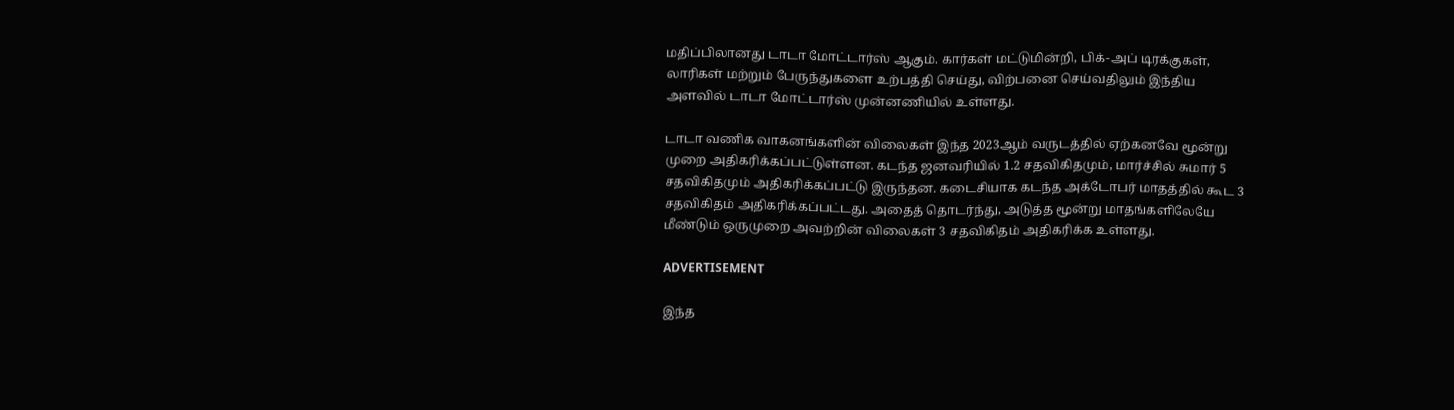மதிப்பிலானது டாடா மோட்டார்ஸ் ஆகும். கார்கள் மட்டுமின்றி, பிக்-அப் டிரக்குகள், லாரிகள் மற்றும் பேருந்துகளை உற்பத்தி செய்து, விற்பனை செய்வதிலும் இந்திய அளவில் டாடா மோட்டார்ஸ் முன்னணியில் உள்ளது.

டாடா வணிக வாகனங்களின் விலைகள் இந்த 2023ஆம் வருடத்தில் ஏற்கனவே மூன்று முறை அதிகரிக்கப்பட்டுள்ளன. கடந்த ஜனவரியில் 1.2 சதவிகிதமும், மார்ச்சில் சுமார் 5 சதவிகிதமும் அதிகரிக்கப்பட்டு இருந்தன. கடைசியாக கடந்த அக்டோபர் மாதத்தில் கூட 3 சதவிகிதம் அதிகரிக்கப்பட்டது. அதைத் தொடர்ந்து, அடுத்த மூன்று மாதங்களிலேயே மீண்டும் ஒருமுறை அவற்றின் விலைகள் 3 சதவிகிதம் அதிகரிக்க உள்ளது.

ADVERTISEMENT

இந்த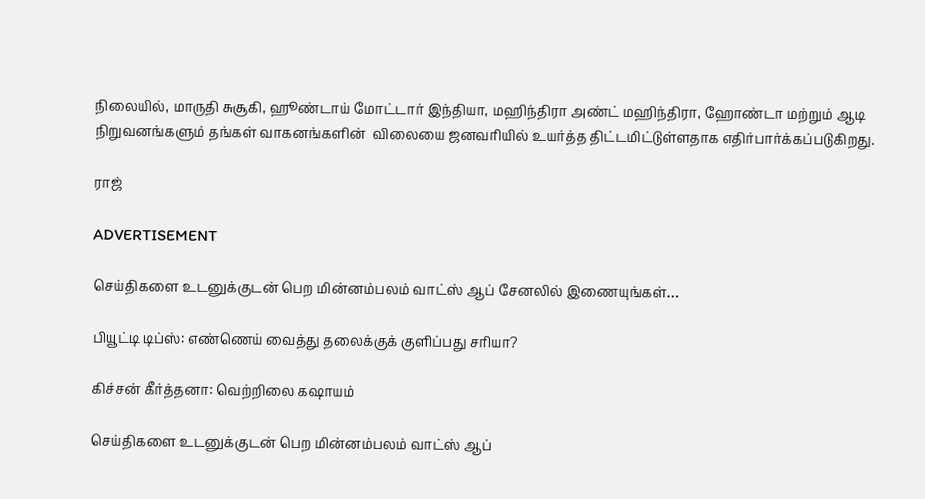நிலையில், மாருதி சுசூகி, ஹூண்டாய் மோட்டார் இந்தியா, மஹிந்திரா அண்ட் மஹிந்திரா, ஹோண்டா மற்றும் ஆடி நிறுவனங்களும் தங்கள் வாகனங்களின்  விலையை ஜனவரியில் உயர்த்த திட்டமிட்டுள்ளதாக எதிர்பார்க்கப்படுகிறது.

ராஜ்

ADVERTISEMENT

செய்திகளை உடனுக்குடன் பெற மின்னம்பலம் வாட்ஸ் ஆப் சேனலில் இணையுங்கள்…

பியூட்டி டிப்ஸ்: எண்ணெய் வைத்து தலைக்குக் குளிப்பது சரியா?

கிச்சன் கீர்த்தனா: வெற்றிலை கஷாயம்

செய்திகளை உடனுக்குடன் பெற மின்னம்பலம் வாட்ஸ் ஆப்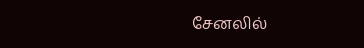சேனலில்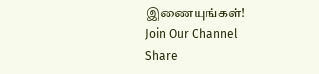இணையுங்கள்!
Join Our Channel
Share